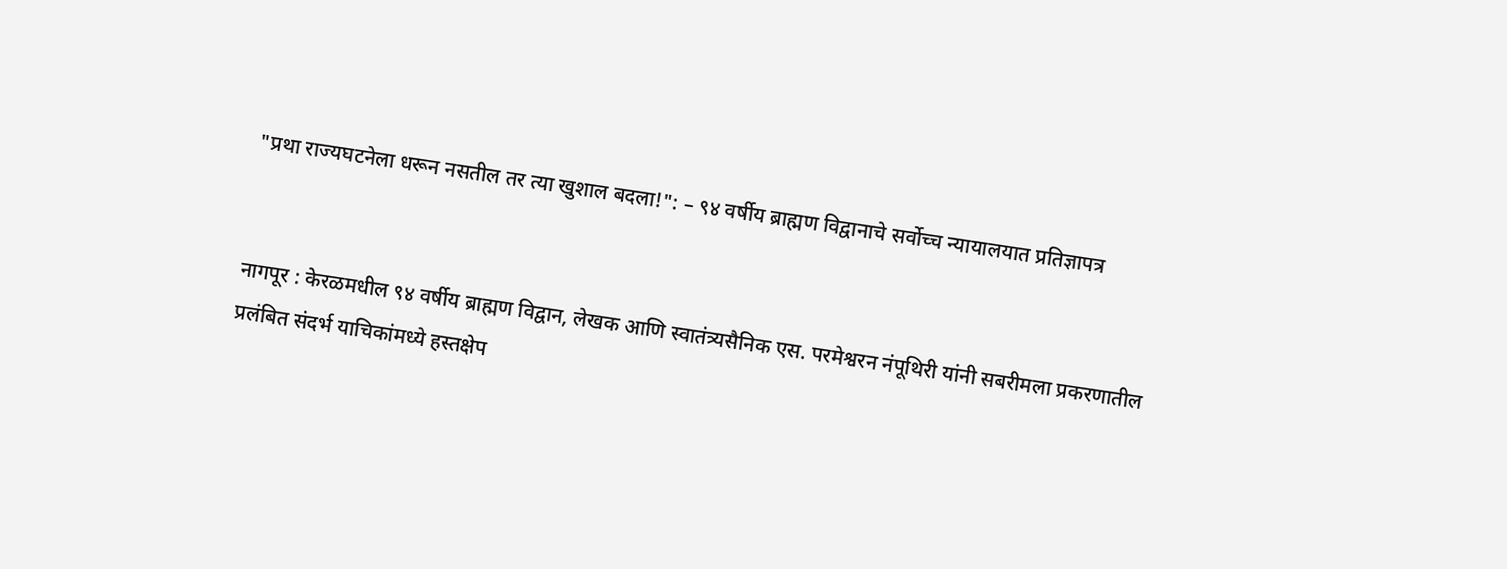"प्रथा राज्यघटनेला धरून नसतील तर त्या खुशाल बदला!": – ९४ वर्षीय ब्राह्मण विद्वानाचे सर्वोच्च न्यायालयात प्रतिज्ञापत्र


नागपूर : केरळमधील ९४ वर्षीय ब्राह्मण विद्वान, लेखक आणि स्वातंत्र्यसैनिक एस. परमेश्वरन नंपूथिरी यांनी सबरीमला प्रकरणातील प्रलंबित संदर्भ याचिकांमध्ये हस्तक्षेप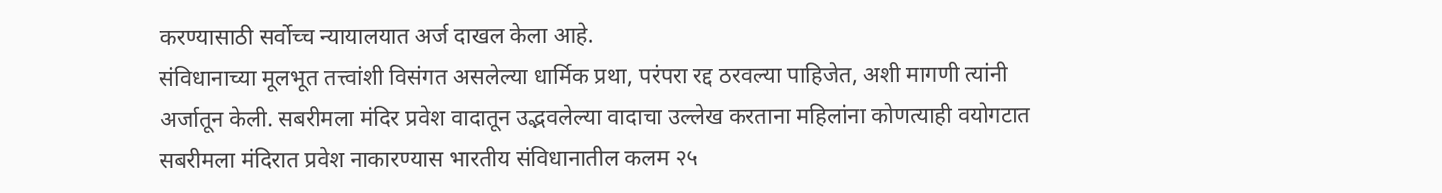करण्यासाठी सर्वोच्च न्यायालयात अर्ज दाखल केला आहे.
संविधानाच्या मूलभूत तत्त्वांशी विसंगत असलेल्या धार्मिक प्रथा, परंपरा रद्द ठरवल्या पाहिजेत, अशी मागणी त्यांनी अर्जातून केली. सबरीमला मंदिर प्रवेश वादातून उद्भवलेल्या वादाचा उल्लेख करताना महिलांना कोणत्याही वयोगटात सबरीमला मंदिरात प्रवेश नाकारण्यास भारतीय संविधानातील कलम २५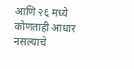आणि २६ मध्ये कोणताही आधार नसल्याचे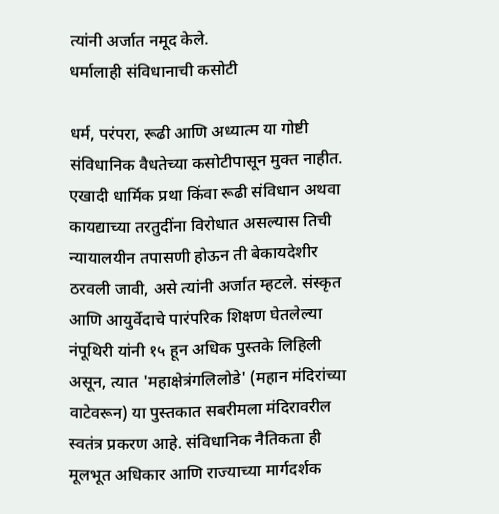त्यांनी अर्जात नमूद केले.
धर्मालाही संविधानाची कसोटी

धर्म, परंपरा, रूढी आणि अध्यात्म या गोष्टी संविधानिक वैधतेच्या कसोटीपासून मुक्त नाहीत. एखादी धार्मिक प्रथा किंवा रूढी संविधान अथवा कायद्याच्या तरतुदींना विरोधात असल्यास तिची न्यायालयीन तपासणी होऊन ती बेकायदेशीर ठरवली जावी, असे त्यांनी अर्जात म्हटले. संस्कृत आणि आयुर्वेदाचे पारंपरिक शिक्षण घेतलेल्या नंपूथिरी यांनी १५ हून अधिक पुस्तके लिहिली असून, त्यात 'महाक्षेत्रंगलिलोडे' (महान मंदिरांच्या वाटेवरून) या पुस्तकात सबरीमला मंदिरावरील स्वतंत्र प्रकरण आहे. संविधानिक नैतिकता ही मूलभूत अधिकार आणि राज्याच्या मार्गदर्शक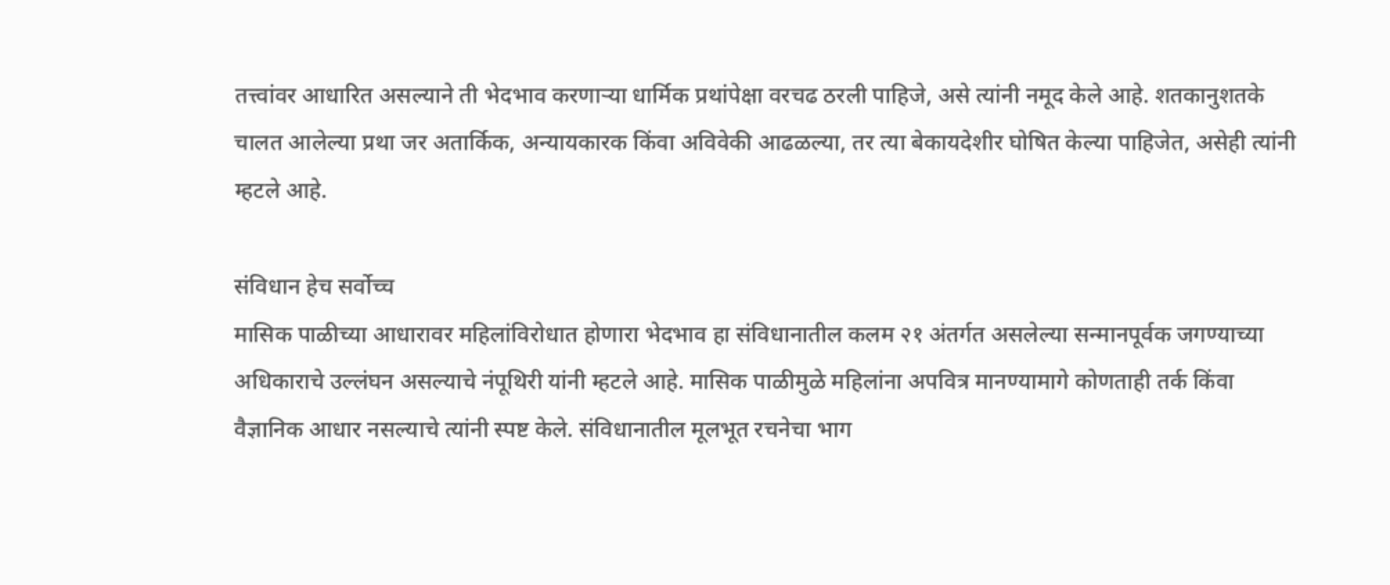तत्त्वांवर आधारित असल्याने ती भेदभाव करणाऱ्या धार्मिक प्रथांपेक्षा वरचढ ठरली पाहिजे, असे त्यांनी नमूद केले आहे. शतकानुशतके चालत आलेल्या प्रथा जर अतार्किक, अन्यायकारक किंवा अविवेकी आढळल्या, तर त्या बेकायदेशीर घोषित केल्या पाहिजेत, असेही त्यांनी म्हटले आहे.

संविधान हेच सर्वोच्च
मासिक पाळीच्या आधारावर महिलांविरोधात होणारा भेदभाव हा संविधानातील कलम २१ अंतर्गत असलेल्या सन्मानपूर्वक जगण्याच्या अधिकाराचे उल्लंघन असल्याचे नंपूथिरी यांनी म्हटले आहे. मासिक पाळीमुळे महिलांना अपवित्र मानण्यामागे कोणताही तर्क किंवा वैज्ञानिक आधार नसल्याचे त्यांनी स्पष्ट केले. संविधानातील मूलभूत रचनेचा भाग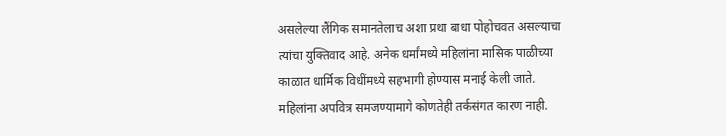असलेल्या लैंगिक समानतेलाच अशा प्रथा बाधा पोहोचवत असल्याचा त्यांचा युक्तिवाद आहे. अनेक धर्मांमध्ये महिलांना मासिक पाळीच्या काळात धार्मिक विधींमध्ये सहभागी होण्यास मनाई केली जाते. महिलांना अपवित्र समजण्यामागे कोणतेही तर्कसंगत कारण नाही.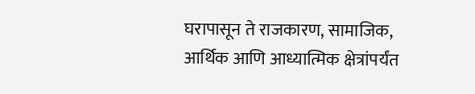घरापासून ते राजकारण, सामाजिक, आर्थिक आणि आध्यात्मिक क्षेत्रांपर्यंत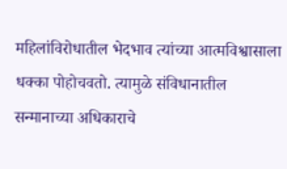महिलांविरोधातील भेदभाव त्यांच्या आत्मविश्वासाला धक्का पोहोचवतो. त्यामुळे संविधानातील सन्मानाच्या अधिकाराचे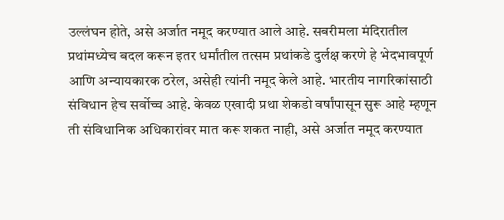उल्लंघन होते, असे अर्जात नमूद करण्यात आले आहे. सबरीमला मंदिरातील प्रथांमध्येच बदल करून इतर धर्मांतील तत्सम प्रथांकडे दुर्लक्ष करणे हे भेदभावपूर्ण आणि अन्यायकारक ठरेल, असेही त्यांनी नमूद केले आहे. भारतीय नागरिकांसाठी संविधान हेच सर्वोच्च आहे. केवळ एखादी प्रथा शेकडो वर्षांपासून सुरू आहे म्हणून ती संविधानिक अधिकारांवर मात करू शकत नाही, असे अर्जात नमूद करण्यात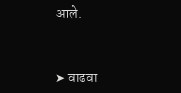आले.



➤ वाढवा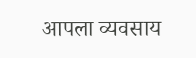आपला व्यवसाय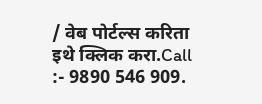/ वेब पोर्टल्स करिता इथे क्लिक करा.Call :- 9890 546 909.